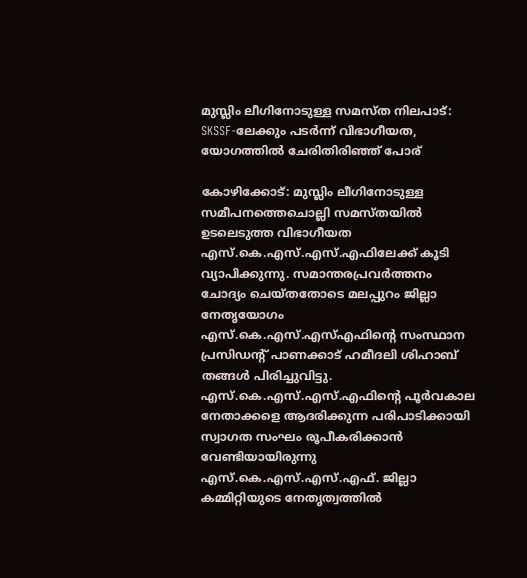മുസ്ലിം ലീഗിനോടുള്ള സമസ്ത നിലപാട്: SKSSF-ലേക്കും പടർന്ന് വിഭാഗീയത, യോഗത്തിൽ ചേരിതിരിഞ്ഞ് പോര്

കോഴിക്കോട്: മുസ്ലിം ലീഗിനോടുള്ള സമീപനത്തെചൊല്ലി സമസ്തയിൽ ഉടലെടുത്ത വിഭാഗീയത എസ്.കെ.എസ്.എസ്.എഫിലേക്ക് കൂടി വ്യാപിക്കുന്നു. സമാന്തരപ്രവർത്തനം ചോദ്യം ചെയ്തതോടെ മലപ്പുറം ജില്ലാ നേതൃയോഗം എസ്.കെ.എസ്.എസ്എഫിന്റെ സംസ്ഥാന പ്രസിഡന്റ് പാണക്കാട് ഹമീദലി ശിഹാബ് തങ്ങൾ പിരിച്ചുവിട്ടു. എസ്.കെ.എസ്.എസ്.എഫിന്റെ പൂർവകാല നേതാക്കളെ ആദരിക്കുന്ന പരിപാടിക്കായി സ്വാഗത സംഘം രൂപീകരിക്കാൻ വേണ്ടിയായിരുന്നു എസ്.കെ.എസ്.എസ്.എഫ്. ജില്ലാ കമ്മിറ്റിയുടെ നേതൃത്വത്തിൽ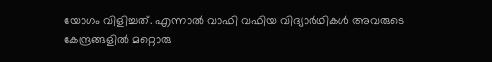യോഗം വിളിച്ചത്. എന്നാൽ വാഫി വഫിയ വിദ്യാർഥികൾ അവരുടെ കേന്ദ്രങ്ങളിൽ മറ്റൊരു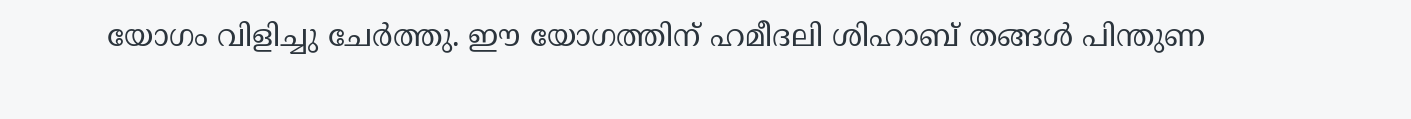യോഗം വിളിച്ചു ചേർത്തു. ഈ യോഗത്തിന് ഹമീദലി ശിഹാബ് തങ്ങൾ പിന്തുണ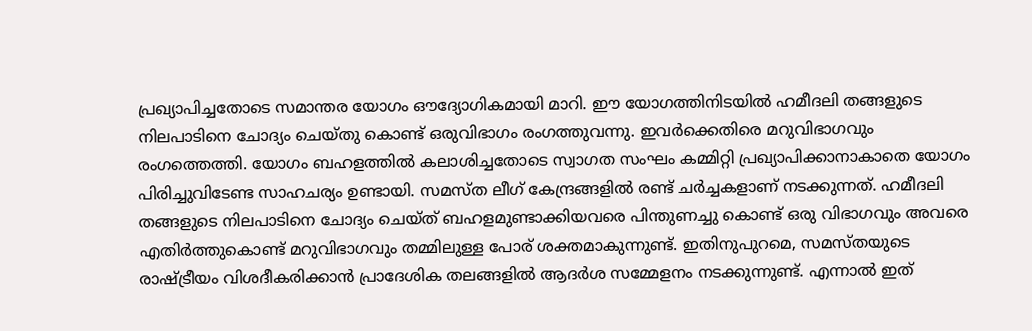പ്രഖ്യാപിച്ചതോടെ സമാന്തര യോഗം ഔദ്യോഗികമായി മാറി. ഈ യോഗത്തിനിടയിൽ ഹമീദലി തങ്ങളുടെ നിലപാടിനെ ചോദ്യം ചെയ്തു കൊണ്ട് ഒരുവിഭാഗം രംഗത്തുവന്നു. ഇവർക്കെതിരെ മറുവിഭാഗവും രംഗത്തെത്തി. യോഗം ബഹളത്തിൽ കലാശിച്ചതോടെ സ്വാഗത സംഘം കമ്മിറ്റി പ്രഖ്യാപിക്കാനാകാതെ യോഗം പിരിച്ചുവിടേണ്ട സാഹചര്യം ഉണ്ടായി. സമസ്ത ലീഗ് കേന്ദ്രങ്ങളിൽ രണ്ട് ചർച്ചകളാണ് നടക്കുന്നത്. ഹമീദലി തങ്ങളുടെ നിലപാടിനെ ചോദ്യം ചെയ്ത് ബഹളമുണ്ടാക്കിയവരെ പിന്തുണച്ചു കൊണ്ട് ഒരു വിഭാഗവും അവരെ എതിർത്തുകൊണ്ട് മറുവിഭാഗവും തമ്മിലുള്ള പോര് ശക്തമാകുന്നുണ്ട്. ഇതിനുപുറമെ, സമസ്തയുടെ രാഷ്ട്രീയം വിശദീകരിക്കാൻ പ്രാദേശിക തലങ്ങളിൽ ആദർശ സമ്മേളനം നടക്കുന്നുണ്ട്. എന്നാൽ ഇത്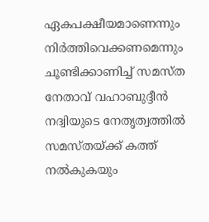ഏകപക്ഷീയമാണെന്നും നിർത്തിവെക്കണമെന്നും ചൂണ്ടിക്കാണിച്ച് സമസ്ത നേതാവ് വഹാബുദ്ദീൻ നദ്വിയുടെ നേതൃത്വത്തിൽ സമസ്തയ്ക്ക് കത്ത് നൽകുകയും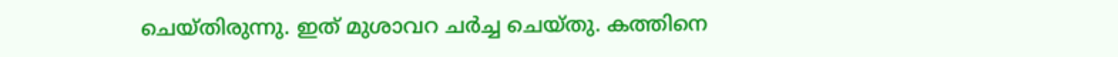ചെയ്തിരുന്നു. ഇത് മുശാവറ ചർച്ച ചെയ്തു. കത്തിനെ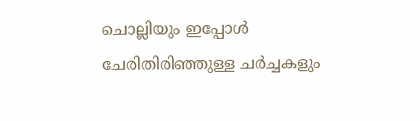ചൊല്ലിയും ഇപ്പോൾ ചേരിതിരിഞ്ഞുള്ള ചർച്ചകളും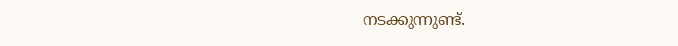നടക്കുന്നുണ്ട്.